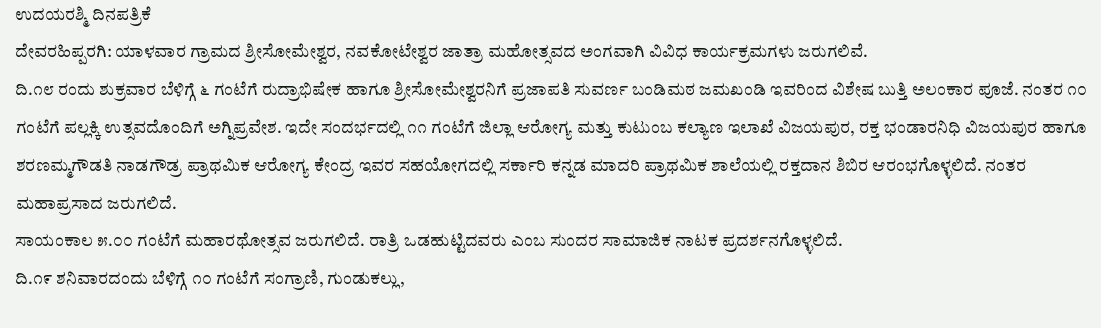ಉದಯರಶ್ಮಿ ದಿನಪತ್ರಿಕೆ
ದೇವರಹಿಪ್ಪರಗಿ: ಯಾಳವಾರ ಗ್ರಾಮದ ಶ್ರೀಸೋಮೇಶ್ವರ, ನವಕೋಟೇಶ್ವರ ಜಾತ್ರಾ ಮಹೋತ್ಸವದ ಅಂಗವಾಗಿ ವಿವಿಧ ಕಾರ್ಯಕ್ರಮಗಳು ಜರುಗಲಿವೆ.
ದಿ.೧೮ ರಂದು ಶುಕ್ರವಾರ ಬೆಳಿಗ್ಗೆ ೬ ಗಂಟೆಗೆ ರುದ್ರಾಭಿಷೇಕ ಹಾಗೂ ಶ್ರೀಸೋಮೇಶ್ವರನಿಗೆ ಪ್ರಜಾಪತಿ ಸುವರ್ಣ ಬಂಡಿಮಠ ಜಮಖಂಡಿ ಇವರಿಂದ ವಿಶೇಷ ಬುತ್ತಿ ಅಲಂಕಾರ ಪೂಜೆ. ನಂತರ ೧೦ ಗಂಟೆಗೆ ಪಲ್ಲಕ್ಕಿ ಉತ್ಸವದೊಂದಿಗೆ ಅಗ್ನಿಪ್ರವೇಶ. ಇದೇ ಸಂದರ್ಭದಲ್ಲಿ ೧೧ ಗಂಟೆಗೆ ಜಿಲ್ಲಾ ಆರೋಗ್ಯ ಮತ್ತು ಕುಟುಂಬ ಕಲ್ಯಾಣ ಇಲಾಖೆ ವಿಜಯಪುರ, ರಕ್ತ ಭಂಡಾರನಿಧಿ ವಿಜಯಪುರ ಹಾಗೂ ಶರಣಮ್ಮಗೌಡತಿ ನಾಡಗೌಡ್ರ ಪ್ರಾಥಮಿಕ ಆರೋಗ್ಯ ಕೇಂದ್ರ ಇವರ ಸಹಯೋಗದಲ್ಲಿ ಸರ್ಕಾರಿ ಕನ್ನಡ ಮಾದರಿ ಪ್ರಾಥಮಿಕ ಶಾಲೆಯಲ್ಲಿ ರಕ್ತದಾನ ಶಿಬಿರ ಆರಂಭಗೊಳ್ಳಲಿದೆ. ನಂತರ ಮಹಾಪ್ರಸಾದ ಜರುಗಲಿದೆ.
ಸಾಯಂಕಾಲ ೫.೦೦ ಗಂಟೆಗೆ ಮಹಾರಥೋತ್ಸವ ಜರುಗಲಿದೆ. ರಾತ್ರಿ ಒಡಹುಟ್ಟಿದವರು ಎಂಬ ಸುಂದರ ಸಾಮಾಜಿಕ ನಾಟಕ ಪ್ರದರ್ಶನಗೊಳ್ಳಲಿದೆ.
ದಿ.೧೯ ಶನಿವಾರದಂದು ಬೆಳಿಗ್ಗೆ ೧೦ ಗಂಟೆಗೆ ಸಂಗ್ರಾಣಿ, ಗುಂಡುಕಲ್ಲು,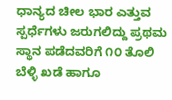ಧಾನ್ಯದ ಚೀಲ ಭಾರ ಎತ್ತುವ ಸ್ಪರ್ಧೆಗಳು ಜರುಗಲಿದ್ದು ಪ್ರಥಮ ಸ್ಥಾನ ಪಡೆದವರಿಗೆ ೧೦ ತೊಲಿ ಬೆಳ್ಳಿ ಖಡೆ ಹಾಗೂ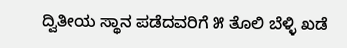ದ್ವಿತೀಯ ಸ್ಥಾನ ಪಡೆದವರಿಗೆ ೫ ತೊಲಿ ಬೆಳ್ಳಿ ಖಡೆ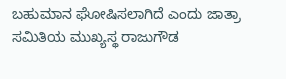ಬಹುಮಾನ ಘೋಷಿಸಲಾಗಿದೆ ಎಂದು ಜಾತ್ರಾ ಸಮಿತಿಯ ಮುಖ್ಯಸ್ಥ ರಾಜುಗೌಡ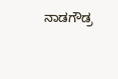ನಾಡಗೌಡ್ರ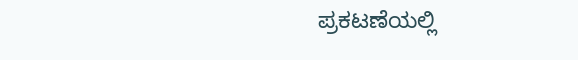ಪ್ರಕಟಣೆಯಲ್ಲಿ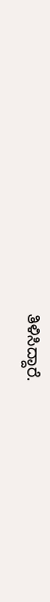ತಿಳಿಸಿದ್ದಾರೆ.